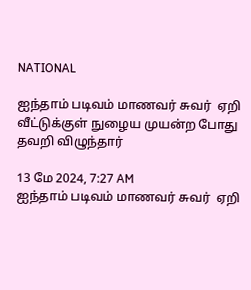NATIONAL

ஐந்தாம் படிவம் மாணவர் சுவர்  ஏறி வீட்டுக்குள் நுழைய முயன்ற போது தவறி விழுந்தார்

13 மே 2024, 7:27 AM
ஐந்தாம் படிவம் மாணவர் சுவர்  ஏறி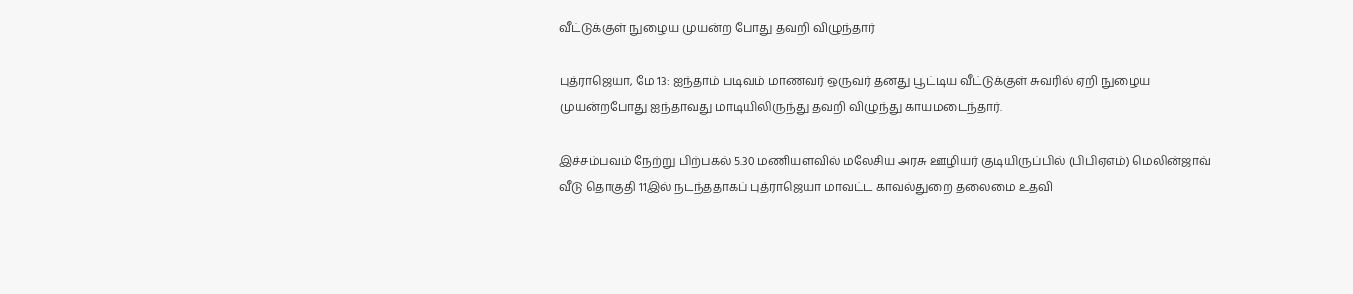வீட்டுக்குள் நுழைய முயன்ற போது தவறி விழுந்தார்

புத்ராஜெயா, மே 13: ஐந்தாம் படிவம் மாணவர் ஒருவர் தனது பூட்டிய வீட்டுக்குள் சுவரில் ஏறி நுழைய முயன்றபோது ஐந்தாவது மாடியிலிருந்து தவறி விழுந்து காயமடைந்தார்.

இச்சம்பவம் நேற்று பிற்பகல் 5.30 மணியளவில் மலேசிய அரசு ஊழியர் குடியிருப்பில் (பிபிஏஎம்) மெலின்ஜாவ் வீடு தொகுதி 11இல் நடந்ததாகப் புத்ராஜெயா மாவட்ட காவல்துறை தலைமை உதவி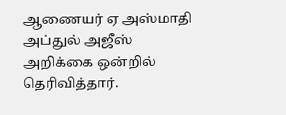ஆணையர் ஏ அஸ்மாதி அப்துல் அஜீஸ் அறிக்கை ஒன்றில் தெரிவித்தார்.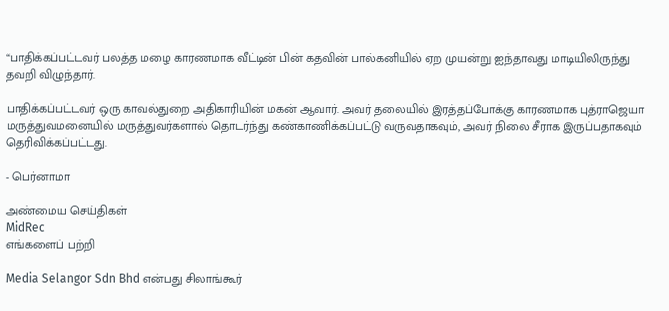“பாதிக்கப்பட்டவர் பலத்த மழை காரணமாக வீட்டின் பின் கதவின் பால்கனியில் ஏற முயன்று ஐந்தாவது மாடியிலிருந்து தவறி விழுந்தார்.

பாதிக்கப்பட்டவர் ஒரு காவல்துறை அதிகாரியின் மகன் ஆவார். அவர் தலையில் இரத்தப்போக்கு காரணமாக புத்ராஜெயா மருத்துவமனையில் மருத்துவர்களால் தொடர்ந்து கண்காணிக்கப்பட்டு வருவதாகவும், அவர் நிலை சீராக இருப்பதாகவும் தெரிவிக்கப்பட்டது.

- பெர்னாமா

அண்மைய செய்திகள்
MidRec
எங்களைப் பற்றி

Media Selangor Sdn Bhd என்பது சிலாங்கூர்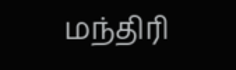மந்திரி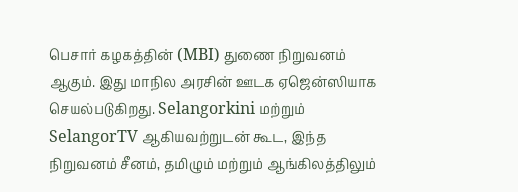பெசார் கழகத்தின் (MBI) துணை நிறுவனம் ஆகும். இது மாநில அரசின் ஊடக ஏஜென்ஸியாக செயல்படுகிறது. Selangorkini மற்றும் SelangorTV ஆகியவற்றுடன் கூட, இந்த நிறுவனம் சீனம், தமிழும் மற்றும் ஆங்கிலத்திலும்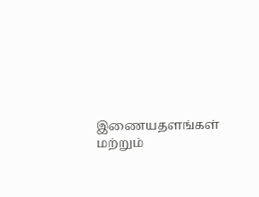இணையதளங்கள் மற்றும்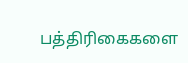பத்திரிகைகளை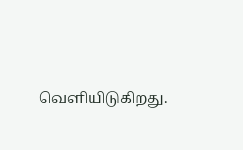வெளியிடுகிறது.